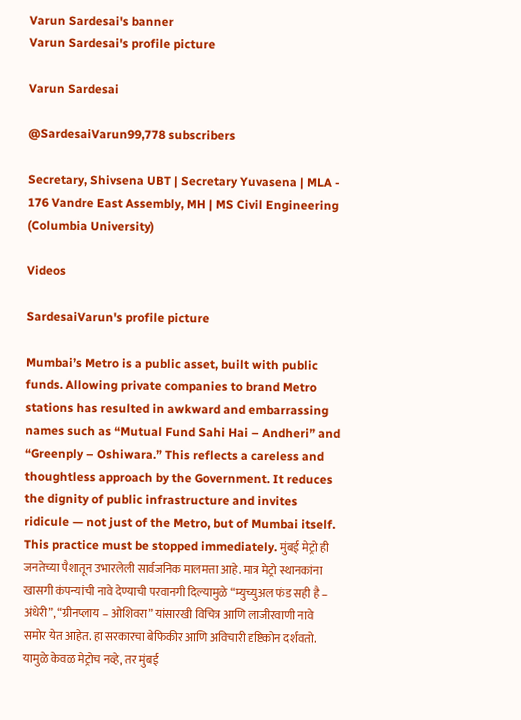Varun Sardesai's banner
Varun Sardesai's profile picture

Varun Sardesai

@SardesaiVarun99,778 subscribers

Secretary, Shivsena UBT | Secretary Yuvasena | MLA - 176 Vandre East Assembly, MH | MS Civil Engineering (Columbia University)

Videos

SardesaiVarun's profile picture

Mumbai’s Metro is a public asset, built with public funds. Allowing private companies to brand Metro stations has resulted in awkward and embarrassing names such as “Mutual Fund Sahi Hai – Andheri” and “Greenply – Oshiwara.” This reflects a careless and thoughtless approach by the Government. It reduces the dignity of public infrastructure and invites ridicule — not just of the Metro, but of Mumbai itself. This practice must be stopped immediately. मुंबई मेट्रो ही जनतेच्या पैशातून उभारलेली सार्वजनिक मालमत्ता आहे. मात्र मेट्रो स्थानकांना खासगी कंपन्यांची नावे देण्याची परवानगी दिल्यामुळे “म्युच्युअल फंड सही है – अंधेरी”, “ग्रीनप्लाय – ओशिवरा” यांसारखी विचित्र आणि लाजीरवाणी नावे समोर येत आहेत. हा सरकारचा बेफिकीर आणि अविचारी दृष्टिकोन दर्शवतो. यामुळे केवळ मेट्रोच नव्हे, तर मुंबई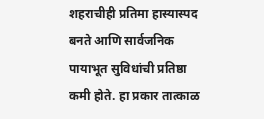शहराचीही प्रतिमा हास्यास्पद बनते आणि सार्वजनिक पायाभूत सुविधांची प्रतिष्ठा कमी होते. हा प्रकार तात्काळ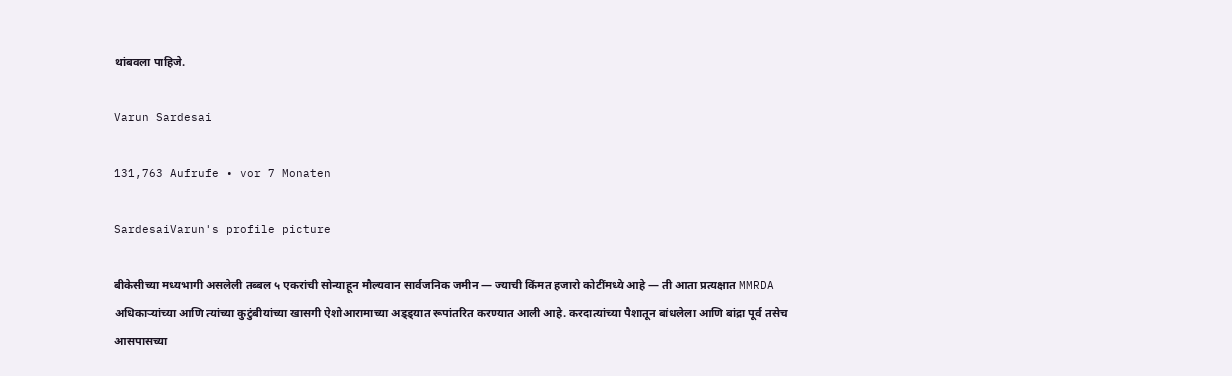थांबवला पाहिजे.

Varun Sardesai

131,763 Aufrufe • vor 7 Monaten

SardesaiVarun's profile picture

बीकेसीच्या मध्यभागी असलेली तब्बल ५ एकरांची सोन्याहून मौल्यवान सार्वजनिक जमीन — ज्याची किंमत हजारो कोटींमध्ये आहे — ती आता प्रत्यक्षात MMRDA अधिकाऱ्यांच्या आणि त्यांच्या कुटुंबीयांच्या खासगी ऐशोआरामाच्या अड्ड्यात रूपांतरित करण्यात आली आहे. करदात्यांच्या पैशातून बांधलेला आणि बांद्रा पूर्व तसेच आसपासच्या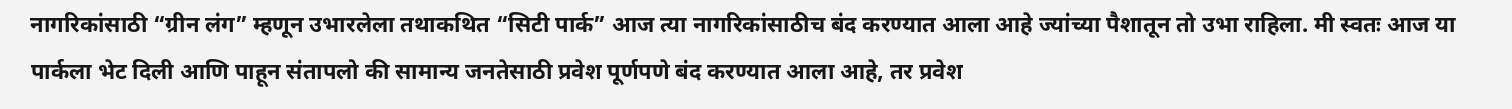नागरिकांसाठी “ग्रीन लंग” म्हणून उभारलेला तथाकथित “सिटी पार्क” आज त्या नागरिकांसाठीच बंद करण्यात आला आहे ज्यांच्या पैशातून तो उभा राहिला. मी स्वतः आज या पार्कला भेट दिली आणि पाहून संतापलो की सामान्य जनतेसाठी प्रवेश पूर्णपणे बंद करण्यात आला आहे, तर प्रवेश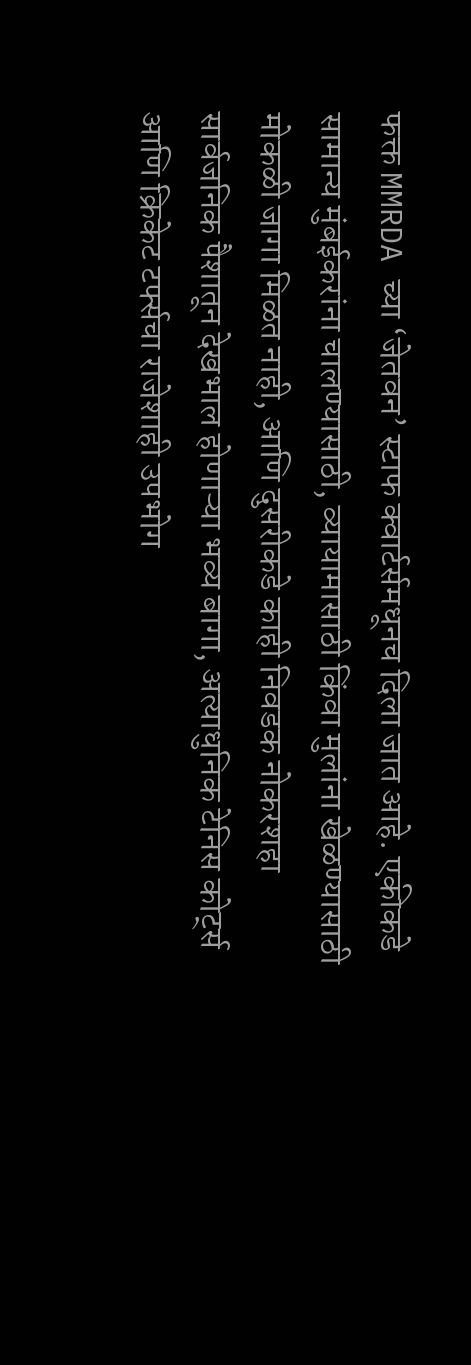फक्त MMRDA च्या ‘जेतवन’ स्टाफ क्वार्टर्समधूनच दिला जात आहे. एकीकडे सामान्य मुंबईकरांना चालण्यासाठी, व्यायामासाठी किंवा मुलांना खेळण्यासाठी मोकळी जागा मिळत नाही, आणि दुसरीकडे काही निवडक नोकरशहा सार्वजनिक पैशातून देखभाल होणाऱ्या भव्य बागा, अत्याधुनिक टेनिस कोर्ट्स आणि क्रिकेट टर्फ्सचा राजेशाही उपभोग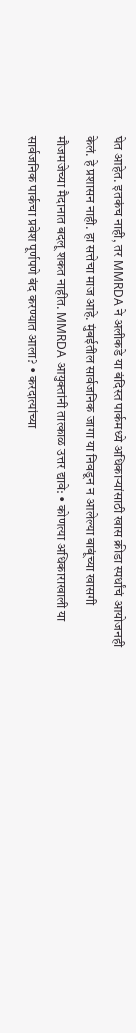घेत आहेत. इतकंच नाही, तर MMRDA ने अलीकडे या बंदिस्त पार्कमध्ये अधिकाऱ्यांसाठी खास क्रीडा स्पर्धांचं आयोजनही केलं. हे प्रशासन नाही. हा सत्तेचा माज आहे. मुंबईतील सार्वजनिक जागा या निवडून न आलेल्या बाबूंच्या खासगी मौजमजेच्या मैदानात बदलू शकत नाहीत. MMRDA आयुक्तांनी तात्काळ उत्तर द्यावे: • कोणत्या अधिकाराखाली या सार्वजनिक पार्कचा प्रवेश पूर्णपणे बंद करण्यात आला? • करदात्यांच्या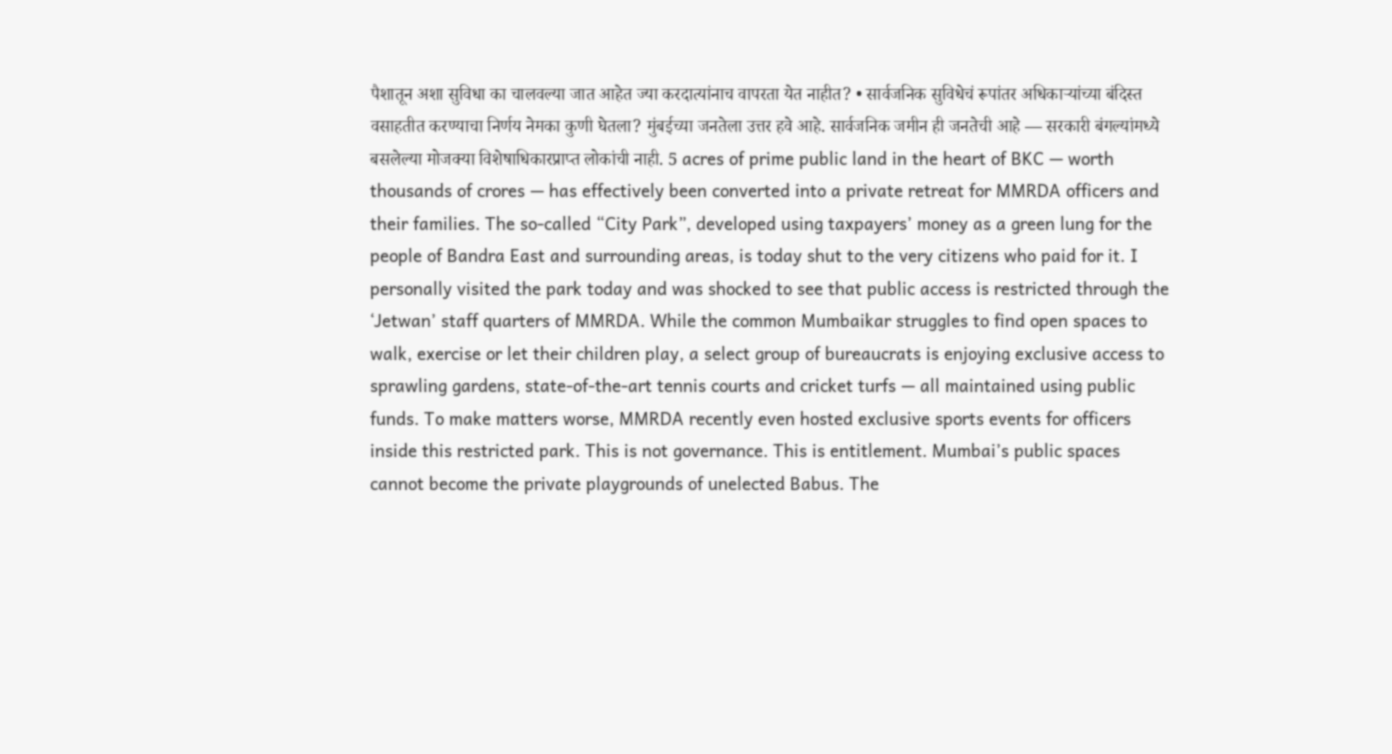पैशातून अशा सुविधा का चालवल्या जात आहेत ज्या करदात्यांनाच वापरता येत नाहीत? • सार्वजनिक सुविधेचं रूपांतर अधिकाऱ्यांच्या बंदिस्त वसाहतीत करण्याचा निर्णय नेमका कुणी घेतला? मुंबईच्या जनतेला उत्तर हवे आहे. सार्वजनिक जमीन ही जनतेची आहे — सरकारी बंगल्यांमध्ये बसलेल्या मोजक्या विशेषाधिकारप्राप्त लोकांची नाही. 5 acres of prime public land in the heart of BKC — worth thousands of crores — has effectively been converted into a private retreat for MMRDA officers and their families. The so-called “City Park”, developed using taxpayers’ money as a green lung for the people of Bandra East and surrounding areas, is today shut to the very citizens who paid for it. I personally visited the park today and was shocked to see that public access is restricted through the ‘Jetwan’ staff quarters of MMRDA. While the common Mumbaikar struggles to find open spaces to walk, exercise or let their children play, a select group of bureaucrats is enjoying exclusive access to sprawling gardens, state-of-the-art tennis courts and cricket turfs — all maintained using public funds. To make matters worse, MMRDA recently even hosted exclusive sports events for officers inside this restricted park. This is not governance. This is entitlement. Mumbai’s public spaces cannot become the private playgrounds of unelected Babus. The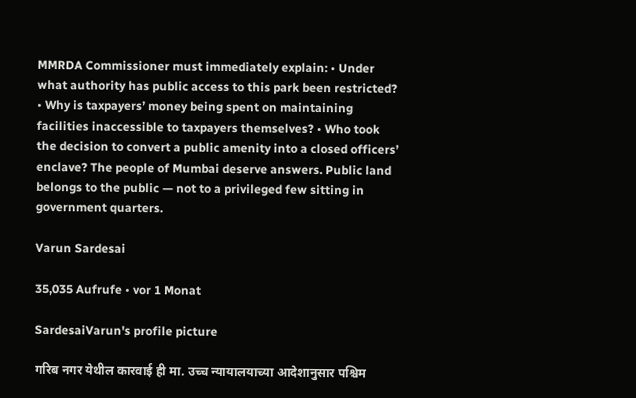MMRDA Commissioner must immediately explain: • Under what authority has public access to this park been restricted? • Why is taxpayers’ money being spent on maintaining facilities inaccessible to taxpayers themselves? • Who took the decision to convert a public amenity into a closed officers’ enclave? The people of Mumbai deserve answers. Public land belongs to the public — not to a privileged few sitting in government quarters.

Varun Sardesai

35,035 Aufrufe • vor 1 Monat

SardesaiVarun's profile picture

गरिब नगर येथील कारवाई ही मा. उच्च न्यायालयाच्या आदेशानुसार पश्चिम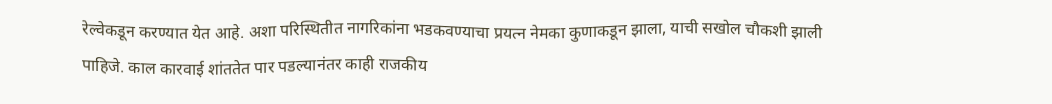रेल्वेकडून करण्यात येत आहे. अशा परिस्थितीत नागरिकांना भडकवण्याचा प्रयत्न नेमका कुणाकडून झाला, याची सखोल चौकशी झाली पाहिजे. काल कारवाई शांततेत पार पडल्यानंतर काही राजकीय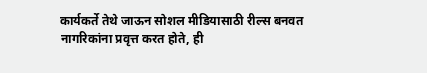कार्यकर्ते तेथे जाऊन सोशल मीडियासाठी रील्स बनवत नागरिकांना प्रवृत्त करत होते, ही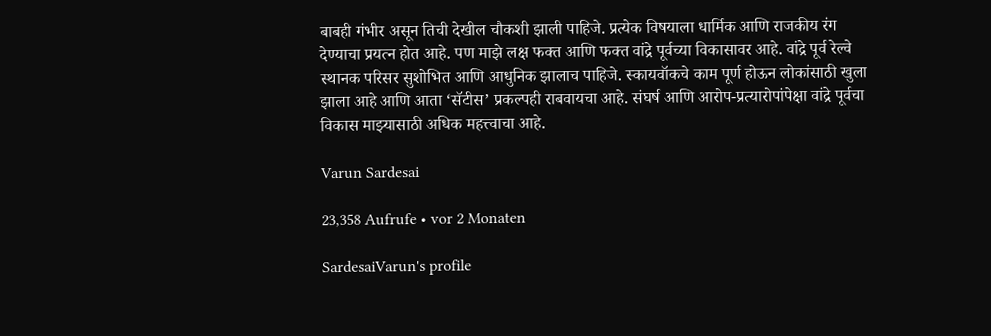बाबही गंभीर असून तिची देखील चौकशी झाली पाहिजे. प्रत्येक विषयाला धार्मिक आणि राजकीय रंग देण्याचा प्रयत्न होत आहे. पण माझे लक्ष फक्त आणि फक्त वांद्रे पूर्वच्या विकासावर आहे. वांद्रे पूर्व रेल्वे स्थानक परिसर सुशोभित आणि आधुनिक झालाच पाहिजे. स्कायवॉकचे काम पूर्ण होऊन लोकांसाठी खुला झाला आहे आणि आता ‘सॅटीस’ प्रकल्पही राबवायचा आहे. संघर्ष आणि आरोप-प्रत्यारोपांपेक्षा वांद्रे पूर्वचा विकास माझ्यासाठी अधिक महत्त्वाचा आहे.

Varun Sardesai

23,358 Aufrufe • vor 2 Monaten

SardesaiVarun's profile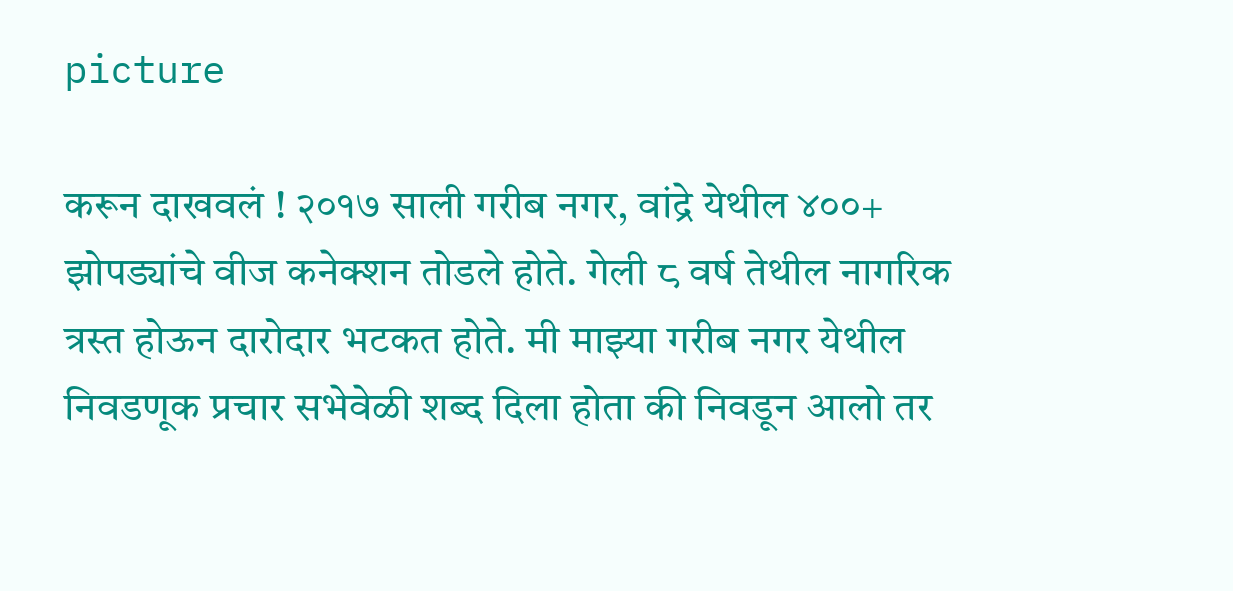picture

करून दाखवलं ! २०१७ साली गरीब नगर, वांद्रे येथील ४००+ झोपड्यांचे वीज कनेक्शन तोडले होते. गेली ८ वर्ष तेथील नागरिक त्रस्त होऊन दारोदार भटकत होते. मी माझ्या गरीब नगर येथील निवडणूक प्रचार सभेवेळी शब्द दिला होता की निवडून आलो तर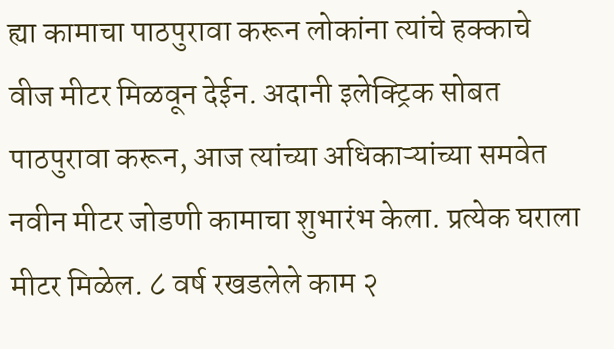ह्या कामाचा पाठपुरावा करून लोकांना त्यांचे हक्काचे वीज मीटर मिळवून देईन. अदानी इलेक्ट्रिक सोबत पाठपुरावा करून, आज त्यांच्या अधिकाऱ्यांच्या समवेत नवीन मीटर जोडणी कामाचा शुभारंभ केला. प्रत्येक घराला मीटर मिळेल. ८ वर्ष रखडलेले काम २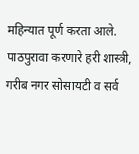महिन्यात पूर्ण करता आले. पाठपुरावा करणारे हरी शास्त्री, गरीब नगर सोसायटी व सर्व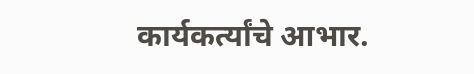कार्यकर्त्यांचे आभार.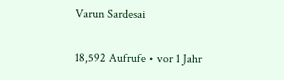Varun Sardesai

18,592 Aufrufe • vor 1 Jahr